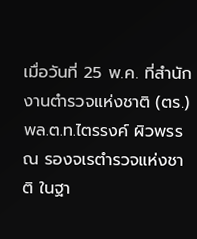เมื่อวันที่ 25 พ.ค. ที่สำนักงานตำรวจแห่งชาติ (ตร.) พล.ต.ท.ไตรรงค์ ผิวพรรณ รองจเรตำรวจแห่งชาติ ในฐา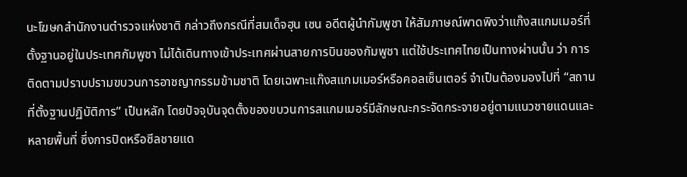นะโฆษกสำนักงานตำรวจแห่งชาติ กล่าวถึงกรณีที่สมเด็จฮุน เซน อดีตผู้นำกัมพูชา ให้สัมภาษณ์พาดพิงว่าแก๊งสแกมเมอร์ที่ตั้งฐานอยู่ในประเทศกัมพูชา ไม่ได้เดินทางเข้าประเทศผ่านสายการบินของกัมพูชา แต่ใช้ประเทศไทยเป็นทางผ่านนั้น ว่า การติดตามปราบปรามขบวนการอาชญากรรมข้ามชาติ โดยเฉพาะแก๊งสแกมเมอร์หรือคอลเซ็นเตอร์ จำเป็นต้องมองไปที่ “สถานที่ตั้งฐานปฏิบัติการ” เป็นหลัก โดยปัจจุบันจุดตั้งของขบวนการสแกมเมอร์มีลักษณะกระจัดกระจายอยู่ตามแนวชายแดนและหลายพื้นที่ ซึ่งการปิดหรือซีลชายแด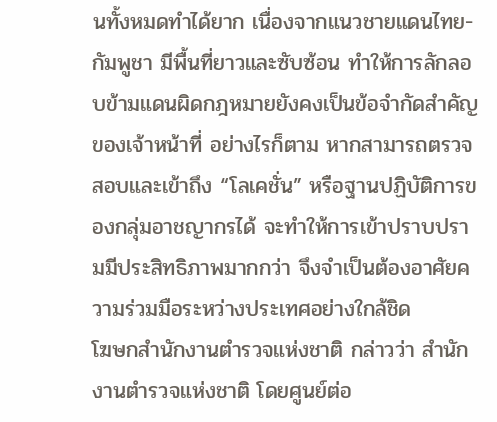นทั้งหมดทำได้ยาก เนื่องจากแนวชายแดนไทย-กัมพูชา มีพื้นที่ยาวและซับซ้อน ทำให้การลักลอบข้ามแดนผิดกฎหมายยังคงเป็นข้อจำกัดสำคัญของเจ้าหน้าที่ อย่างไรก็ตาม หากสามารถตรวจสอบและเข้าถึง “โลเคชั่น” หรือฐานปฏิบัติการของกลุ่มอาชญากรได้ จะทำให้การเข้าปราบปรามมีประสิทธิภาพมากกว่า จึงจำเป็นต้องอาศัยความร่วมมือระหว่างประเทศอย่างใกล้ชิด
โฆษกสำนักงานตำรวจแห่งชาติ กล่าวว่า สำนักงานตำรวจแห่งชาติ โดยศูนย์ต่อ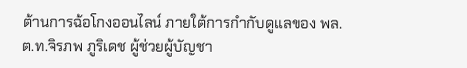ต้านการฉ้อโกงออนไลน์ ภายใต้การกำกับดูแลของ พล.ต.ท.จิรภพ ภูริเดช ผู้ช่วยผู้บัญชา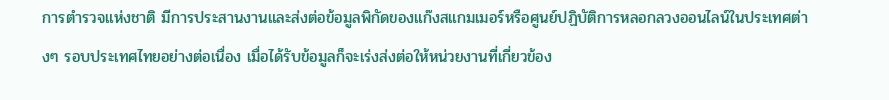การตำรวจแห่งชาติ มีการประสานงานและส่งต่อข้อมูลพิกัดของแก๊งสแกมเมอร์หรือศูนย์ปฏิบัติการหลอกลวงออนไลน์ในประเทศต่างๆ รอบประเทศไทยอย่างต่อเนื่อง เมื่อได้รับข้อมูลก็จะเร่งส่งต่อให้หน่วยงานที่เกี่ยวข้อง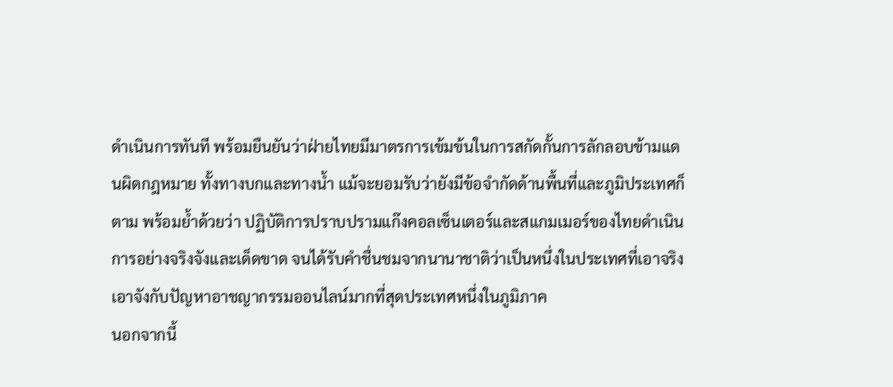ดำเนินการทันที พร้อมยืนยันว่าฝ่ายไทยมีมาตรการเข้มข้นในการสกัดกั้นการลักลอบข้ามแดนผิดกฎหมาย ทั้งทางบกและทางน้ำ แม้จะยอมรับว่ายังมีข้อจำกัดด้านพื้นที่และภูมิประเทศก็ตาม พร้อมย้ำด้วยว่า ปฏิบัติการปราบปรามแก๊งคอลเซ็นเตอร์และสแกมเมอร์ของไทยดำเนินการอย่างจริงจังและเด็ดขาด จนได้รับคำชื่นชมจากนานาชาติว่าเป็นหนึ่งในประเทศที่เอาจริงเอาจังกับปัญหาอาชญากรรมออนไลน์มากที่สุดประเทศหนึ่งในภูมิภาค
นอกจากนี้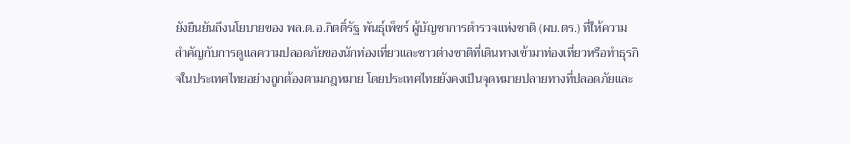ยังยืนยันถึงนโยบายของ พล.ต.อ.กิตติ์รัฐ พันธุ์เพ็ชร์ ผู้บัญชาการตำรวจแห่งชาติ (ผบ.ตร.) ที่ให้ความสำคัญกับการดูแลความปลอดภัยของนักท่องเที่ยวและชาวต่างชาติที่เดินทางเข้ามาท่องเที่ยวหรือทำธุรกิจในประเทศไทยอย่างถูกต้องตามกฎหมาย โดยประเทศไทยยังคงเป็นจุดหมายปลายทางที่ปลอดภัยและ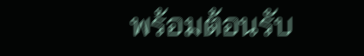พร้อมต้อนรับ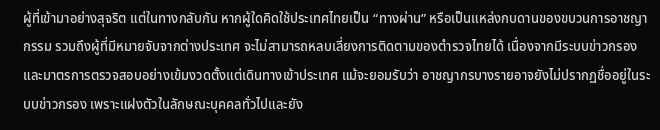ผู้ที่เข้ามาอย่างสุจริต แต่ในทางกลับกัน หากผู้ใดคิดใช้ประเทศไทยเป็น “ทางผ่าน” หรือเป็นแหล่งกบดานของขบวนการอาชญากรรม รวมถึงผู้ที่มีหมายจับจากต่างประเทศ จะไม่สามารถหลบเลี่ยงการติดตามของตำรวจไทยได้ เนื่องจากมีระบบข่าวกรองและมาตรการตรวจสอบอย่างเข้มงวดตั้งแต่เดินทางเข้าประเทศ แม้จะยอมรับว่า อาชญากรบางรายอาจยังไม่ปรากฏชื่ออยู่ในระบบข่าวกรอง เพราะแฝงตัวในลักษณะบุคคลทั่วไปและยัง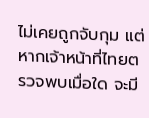ไม่เคยถูกจับกุม แต่หากเจ้าหน้าที่ไทยตรวจพบเมื่อใด จะมี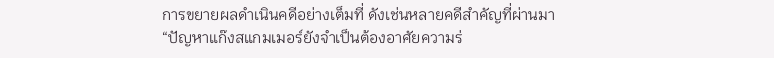การขยายผลดำเนินคดีอย่างเต็มที่ ดังเช่นหลายคดีสำคัญที่ผ่านมา
“ปัญหาแก๊งสแกมเมอร์ยังจำเป็นต้องอาศัยความร่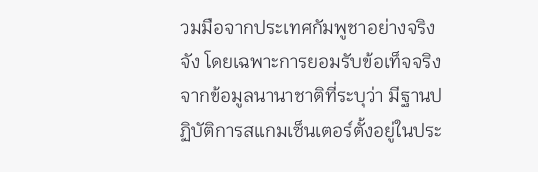วมมือจากประเทศกัมพูชาอย่างจริงจัง โดยเฉพาะการยอมรับข้อเท็จจริงจากข้อมูลนานาชาติที่ระบุว่า มีฐานปฏิบัติการสแกมเซ็นเตอร์ตั้งอยู่ในประ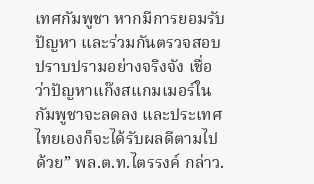เทศกัมพูชา หากมีการยอมรับปัญหา และร่วมกันตรวจสอบปราบปรามอย่างจริงจัง เชื่อว่าปัญหาแก๊งสแกมเมอร์ในกัมพูชาจะลดลง และประเทศไทยเองก็จะได้รับผลดีตามไปด้วย” พล.ต.ท.ไตรรงค์ กล่าว.